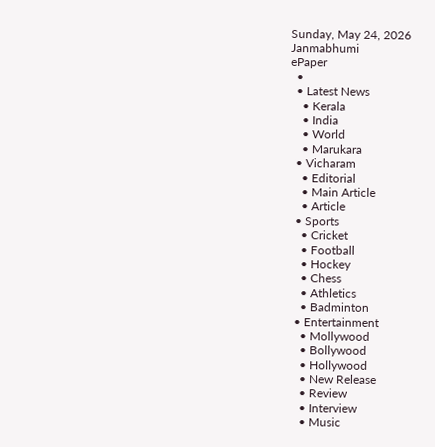Sunday, May 24, 2026
Janmabhumi
ePaper
  •
  • Latest News
    • Kerala
    • India
    • World
    • Marukara
  • Vicharam
    • Editorial
    • Main Article
    • Article
  • Sports
    • Cricket
    • Football
    • Hockey
    • Chess
    • Athletics
    • Badminton
  • Entertainment
    • Mollywood
    • Bollywood
    • Hollywood
    • New Release
    • Review
    • Interview
    • Music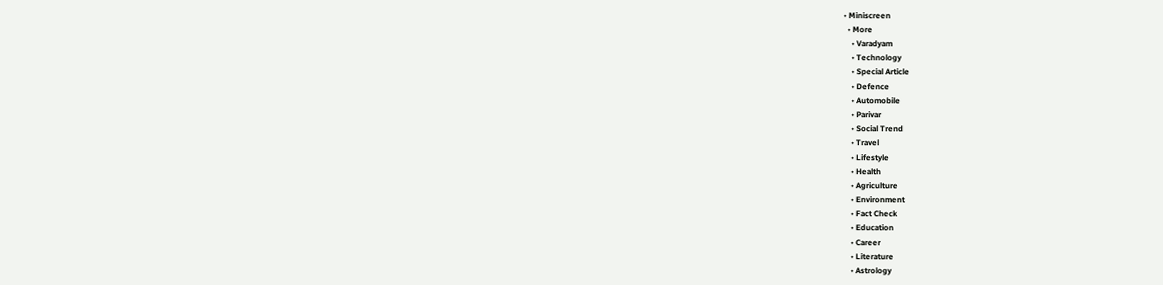• Miniscreen
  • More
    • Varadyam
    • Technology
    • Special Article
    • Defence
    • Automobile
    • Parivar
    • Social Trend
    • Travel
    • Lifestyle
    • Health
    • Agriculture
    • Environment
    • Fact Check
    • Education
    • Career
    • Literature
    • Astrology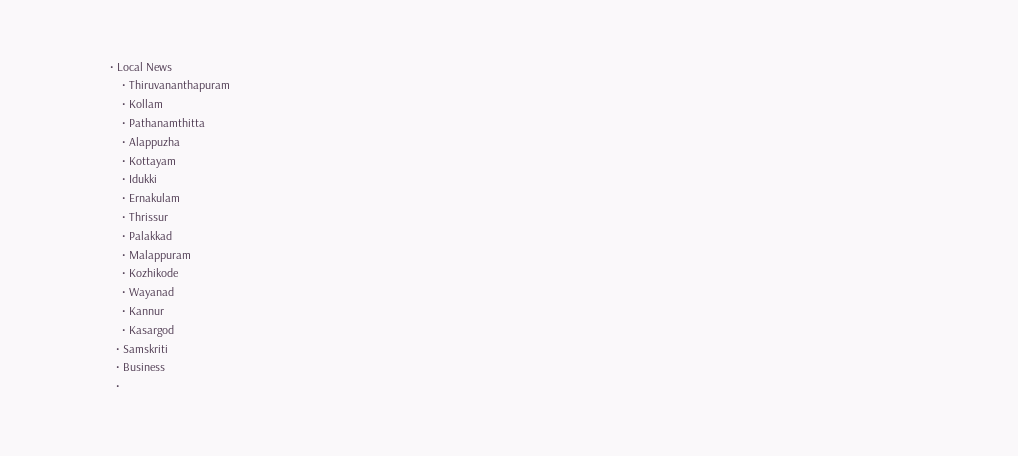• Local News
    • Thiruvananthapuram
    • Kollam
    • Pathanamthitta
    • Alappuzha
    • Kottayam
    • Idukki
    • Ernakulam
    • Thrissur
    • Palakkad
    • Malappuram
    • Kozhikode
    • Wayanad
    • Kannur
    • Kasargod
  • Samskriti
  • Business
  •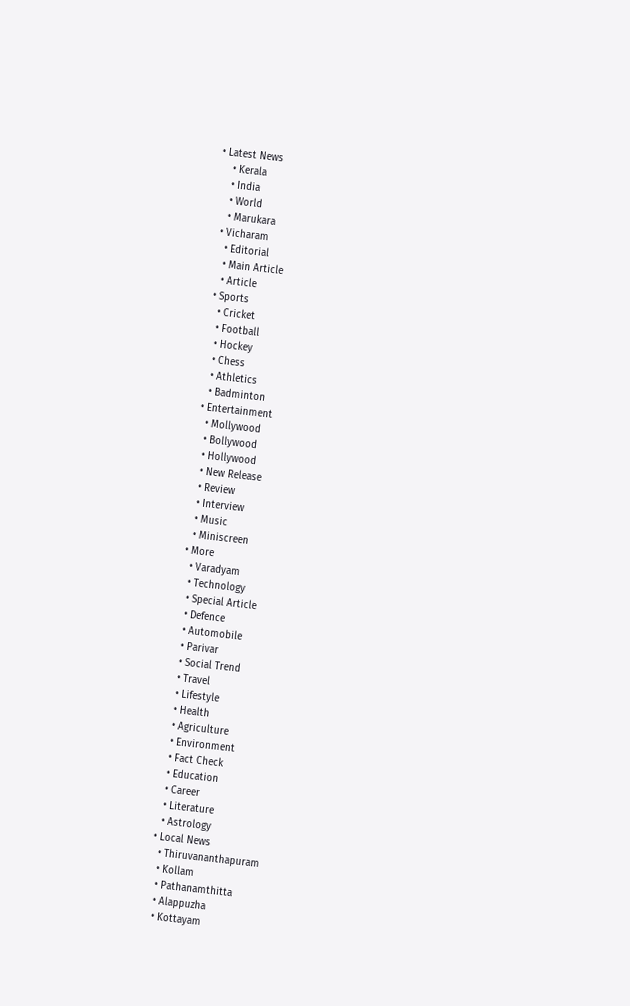• Latest News
    • Kerala
    • India
    • World
    • Marukara
  • Vicharam
    • Editorial
    • Main Article
    • Article
  • Sports
    • Cricket
    • Football
    • Hockey
    • Chess
    • Athletics
    • Badminton
  • Entertainment
    • Mollywood
    • Bollywood
    • Hollywood
    • New Release
    • Review
    • Interview
    • Music
    • Miniscreen
  • More
    • Varadyam
    • Technology
    • Special Article
    • Defence
    • Automobile
    • Parivar
    • Social Trend
    • Travel
    • Lifestyle
    • Health
    • Agriculture
    • Environment
    • Fact Check
    • Education
    • Career
    • Literature
    • Astrology
  • Local News
    • Thiruvananthapuram
    • Kollam
    • Pathanamthitta
    • Alappuzha
    • Kottayam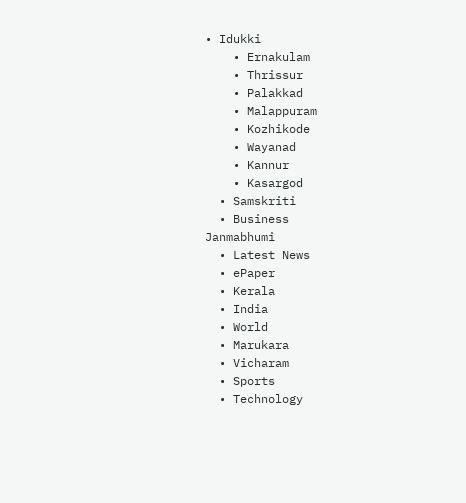• Idukki
    • Ernakulam
    • Thrissur
    • Palakkad
    • Malappuram
    • Kozhikode
    • Wayanad
    • Kannur
    • Kasargod
  • Samskriti
  • Business
Janmabhumi
  • Latest News
  • ePaper
  • Kerala
  • India
  • World
  • Marukara
  • Vicharam
  • Sports
  • Technology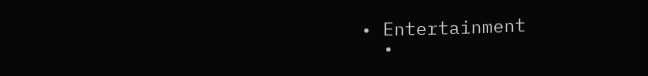• Entertainment
  •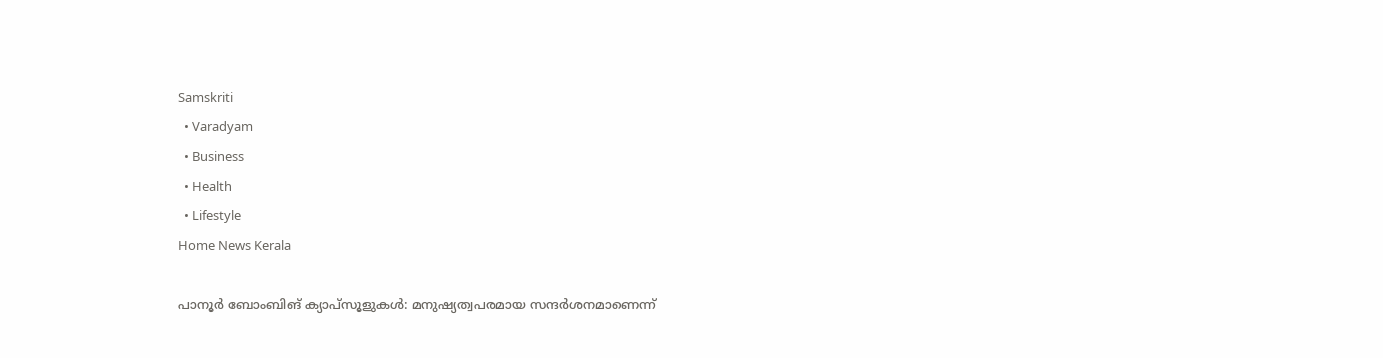Samskriti
  • Varadyam
  • Business
  • Health
  • Lifestyle
Home News Kerala

പാനൂര്‍ ബോംബിങ് ക്യാപ്സൂളുകള്‍: മനുഷ്യത്വപരമായ സന്ദര്‍ശനമാണെന്ന്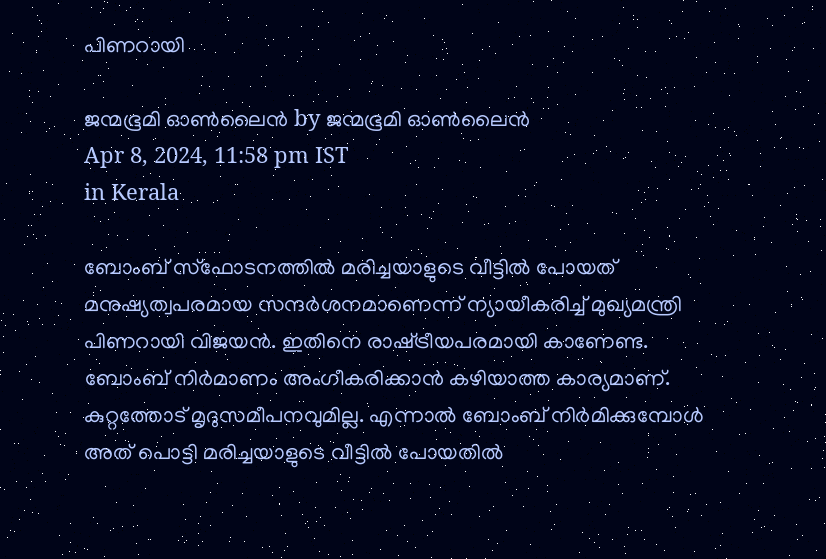പിണറായി

ജന്മഭൂമി ഓണ്‍ലൈന്‍ by ജന്മഭൂമി ഓണ്‍ലൈന്‍
Apr 8, 2024, 11:58 pm IST
in Kerala

ബോംബ് സ്‌ഫോടനത്തില്‍ മരിച്ചയാളുടെ വീട്ടില്‍ പോയത് മനുഷ്യത്വപരമായ സന്ദര്‍ശനമാണെന്ന് ന്യായീകരിച്ച് മുഖ്യമന്ത്രി പിണറായി വിജയന്‍. ഇതിനെ രാഷ്‌ട്രീയപരമായി കാണേണ്ട. ബോംബ് നിര്‍മാണം അംഗീകരിക്കാന്‍ കഴിയാത്ത കാര്യമാണ്. കുറ്റത്തോട് മൃദുസമീപനവുമില്ല. എന്നാല്‍ ബോംബ് നിര്‍മിക്കുമ്പോള്‍ അത് പൊട്ടി മരിച്ചയാളുടെ വീട്ടില്‍ പോയതില്‍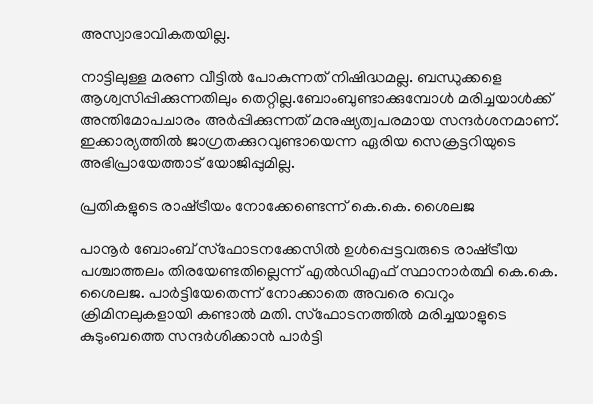അസ്വാഭാവികതയില്ല.

നാട്ടിലുള്ള മരണ വീട്ടില്‍ പോകുന്നത് നിഷിദ്ധമല്ല. ബന്ധുക്കളെ ആശ്വസിപ്പിക്കുന്നതിലും തെറ്റില്ല.ബോംബുണ്ടാക്കുമ്പോള്‍ മരിച്ചയാള്‍ക്ക് അന്തിമോപചാരം അര്‍പ്പിക്കുന്നത് മനുഷ്യത്വപരമായ സന്ദര്‍ശനമാണ്. ഇക്കാര്യത്തില്‍ ജാഗ്രതക്കുറവുണ്ടായെന്ന ഏരിയ സെക്രട്ടറിയുടെ അഭിപ്രായേത്താട് യോജിപ്പുമില്ല.

പ്രതികളുടെ രാഷ്‌ട്രീയം നോക്കേണ്ടെന്ന് കെ.കെ. ശൈലജ

പാനൂര്‍ ബോംബ് സ്‌ഫോടനക്കേസില്‍ ഉള്‍പ്പെട്ടവരുടെ രാഷ്‌ട്രീയ പശ്ചാത്തലം തിരയേണ്ടതില്ലെന്ന് എല്‍ഡിഎഫ് സ്ഥാനാര്‍ത്ഥി കെ.കെ. ശൈലജ. പാര്‍ട്ടിയേതെന്ന് നോക്കാതെ അവരെ വെറും ക്രിമിനലുകളായി കണ്ടാല്‍ മതി. സ്‌ഫോടനത്തില്‍ മരിച്ചയാളുടെ കുടുംബത്തെ സന്ദര്‍ശിക്കാന്‍ പാര്‍ട്ടി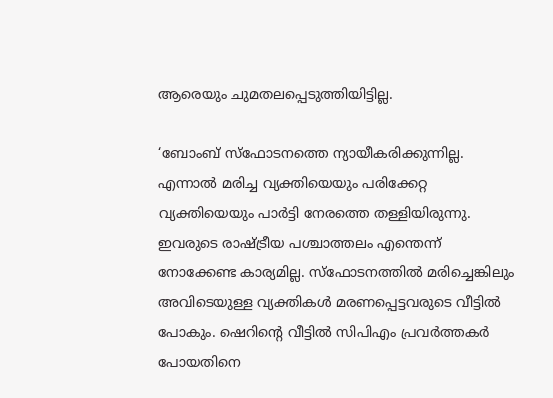ആരെയും ചുമതലപ്പെടുത്തിയിട്ടില്ല.

‘ബോംബ് സ്‌ഫോടനത്തെ ന്യായീകരിക്കുന്നില്ല. എന്നാല്‍ മരിച്ച വ്യക്തിയെയും പരിക്കേറ്റ വ്യക്തിയെയും പാര്‍ട്ടി നേരത്തെ തള്ളിയിരുന്നു. ഇവരുടെ രാഷ്‌ട്രീയ പശ്ചാത്തലം എന്തെന്ന് നോക്കേണ്ട കാര്യമില്ല. സ്‌ഫോടനത്തില്‍ മരിച്ചെങ്കിലും അവിടെയുള്ള വ്യക്തികള്‍ മരണപ്പെട്ടവരുടെ വീട്ടില്‍ പോകും. ഷെറിന്റെ വീട്ടില്‍ സിപിഎം പ്രവര്‍ത്തകര്‍ പോയതിനെ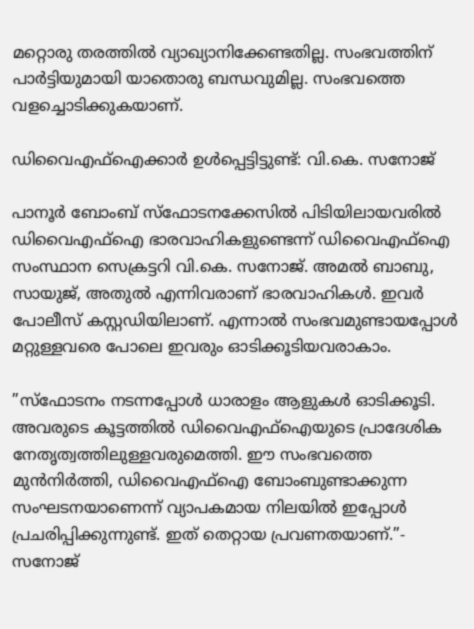മറ്റൊരു തരത്തില്‍ വ്യാഖ്യാനിക്കേണ്ടതില്ല. സംഭവത്തിന് പാര്‍ട്ടിയുമായി യാതൊരു ബന്ധവുമില്ല. സംഭവത്തെ വളച്ചൊടിക്കുകയാണ്.

ഡിവൈഎഫ്‌ഐക്കാര്‍ ഉള്‍പ്പെട്ടിട്ടുണ്ട്: വി.കെ. സനോജ്

പാനൂര്‍ ബോംബ് സ്‌ഫോടനക്കേസില്‍ പിടിയിലായവരില്‍ ഡിവൈഎഫ്‌ഐ ഭാരവാഹികളുണ്ടെന്ന് ഡിവൈഎഫ്‌ഐ സംസ്ഥാന സെക്രട്ടറി വി.കെ. സനോജ്. അമല്‍ ബാബു, സായുജ്, അതുല്‍ എന്നിവരാണ് ഭാരവാഹികള്‍. ഇവര്‍ പോലീസ് കസ്റ്റഡിയിലാണ്. എന്നാല്‍ സംഭവമുണ്ടായപ്പോള്‍ മറ്റുള്ളവരെ പോലെ ഇവരും ഓടിക്കൂടിയവരാകാം.

”സ്‌ഫോടനം നടന്നപ്പോള്‍ ധാരാളം ആളുകള്‍ ഓടിക്കൂടി. അവരുടെ കൂട്ടത്തില്‍ ഡിവൈഎഫ്‌ഐയുടെ പ്രാദേശിക നേതൃത്വത്തിലുള്ളവരുമെത്തി. ഈ സംഭവത്തെ മുന്‍നിര്‍ത്തി, ഡിവൈഎഫ്‌ഐ ബോംബുണ്ടാക്കുന്ന സംഘടനയാണെന്ന് വ്യാപകമായ നിലയില്‍ ഇപ്പോള്‍ പ്രചരിപ്പിക്കുന്നുണ്ട്. ഇത് തെറ്റായ പ്രവണതയാണ്.”- സനോജ്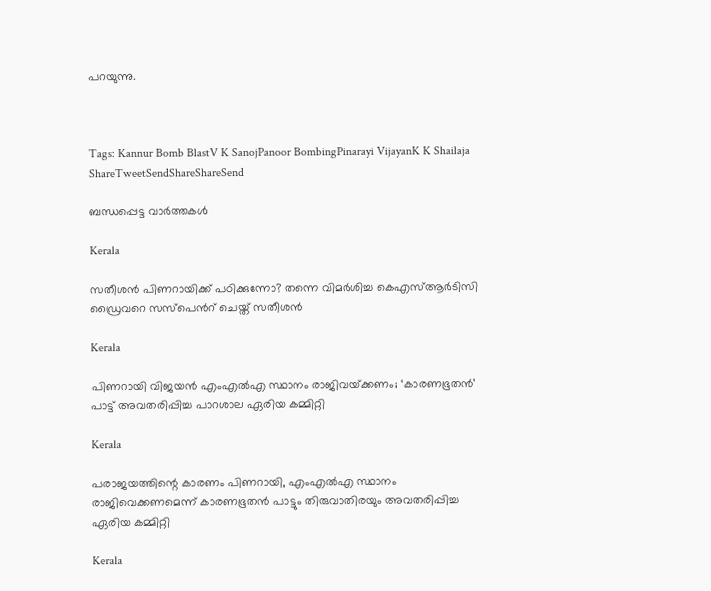പറയുന്നു.



Tags: Kannur Bomb BlastV K SanojPanoor BombingPinarayi VijayanK K Shailaja
ShareTweetSendShareShareSend

ബന്ധപ്പെട്ട വാര്‍ത്തകള്‍

Kerala

സതീശന്‍ പിണറായിക്ക് പഠിക്കുന്നോ? തന്നെ വിമര്‍ശിച്ച കെഎസ്‍ആര്‍ടിസി ഡ്രൈവറെ സസ്പെന്‍റ് ചെയ്ത് സതീശന്‍

Kerala

പിണറായി വിജയൻ എംഎൽഎ സ്ഥാനം രാജിവയ്‌ക്കണം; ‘കാരണഭൂതൻ’ പാട്ട് അവതരിപ്പിച്ച പാറശാല ഏരിയ കമ്മിറ്റി

Kerala

പരാജയത്തിന്റെ കാരണം പിണറായി, എംഎൽഎ സ്ഥാനം രാജിവെക്കണമെന്ന് കാരണഭൂതൻ പാട്ടും തിരുവാതിരയും അവതരിപ്പിച്ച ഏരിയ കമ്മിറ്റി

Kerala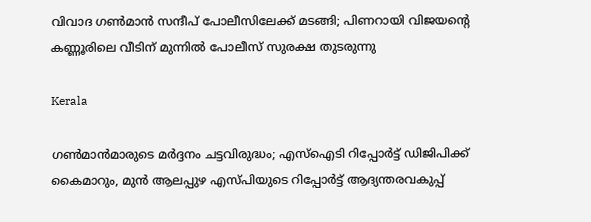വിവാദ ഗൺമാൻ സന്ദീപ് പോലീസിലേക്ക് മടങ്ങി; പിണറായി വിജയന്റെ കണ്ണൂരിലെ വീടിന് മുന്നിൽ പോലീസ് സുരക്ഷ തുടരുന്നു

Kerala

ഗൺമാൻമാരുടെ മർദ്ദനം ചട്ടവിരുദ്ധം; എസ്ഐടി റിപ്പോർട്ട് ഡിജിപിക്ക് കൈമാറും, മുൻ ആലപ്പുഴ എസ്പിയുടെ റിപ്പോർട്ട് ആദ്യന്തരവകുപ്പ്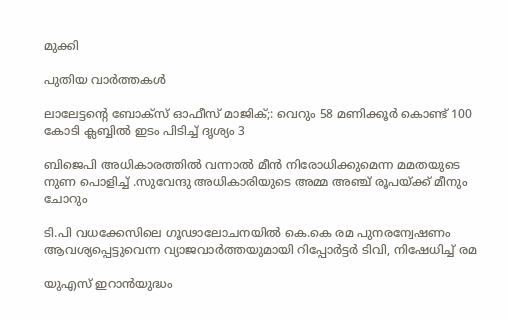മുക്കി

പുതിയ വാര്‍ത്തകള്‍

ലാലേട്ടന്റെ ബോക്സ്‌ ഓഫീസ് മാജിക്‌;: വെറും 58 മണിക്കൂർ കൊണ്ട് 100 കോടി ക്ലബ്ബിൽ ഇടം പിടിച്ച് ദൃശ്യം 3

ബിജെപി അധികാരത്തില്‍ വന്നാല്‍ മീന്‍ നിരോധിക്കുമെന്ന മമതയുടെ നുണ പൊളിച്ച് .സുവേന്ദു അധികാരിയുടെ അമ്മ അഞ്ച് രൂപയ്‌ക്ക് മീനും ചോറും

ടി.പി വധക്കേസിലെ ഗൂഢാലോചനയില്‍ കെ.കെ രമ പുനരന്വേഷണം ആവശ്യപ്പെട്ടുവെന്ന വ്യാജവാര്‍ത്തയുമായി റിപ്പോര്‍ട്ടര്‍ ടിവി, നിഷേധിച്ച് രമ

യുഎസ് ഇറാന്‍യുദ്ധം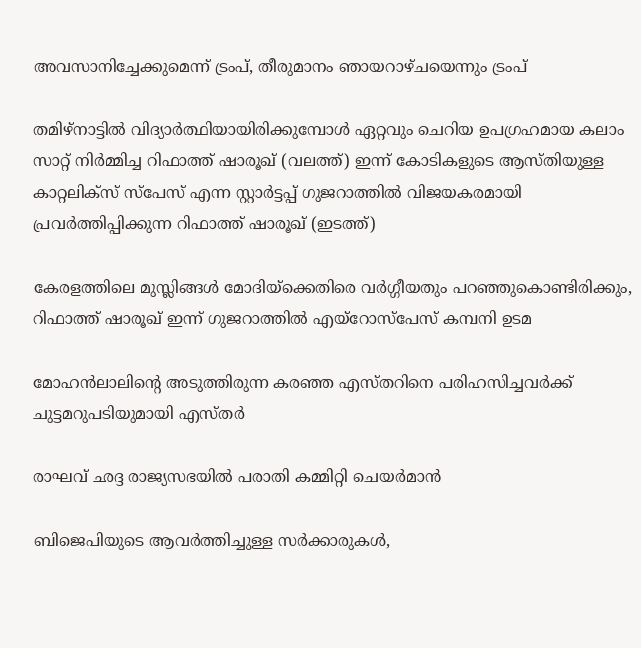അവസാനിച്ചേക്കുമെന്ന് ട്രംപ്, തീരുമാനം ഞായറാഴ്ചയെന്നും ട്രംപ്

തമിഴ്നാട്ടില്‍ വിദ്യാര്‍ത്ഥിയായിരിക്കുമ്പോള്‍ ഏറ്റവും ചെറിയ ഉപഗ്രഹമായ കലാം സാറ്റ് നിര്‍മ്മിച്ച റിഫാത്ത് ഷാരൂഖ് (വലത്ത്) ഇന്ന് കോടികളുടെ ആസ്തിയുള്ള കാറ്റലിക്സ് സ്പേസ് എന്ന സ്റ്റാര്‍ട്ടപ്പ് ഗുജറാത്തില്‍ വിജയകരമായി പ്രവര്‍ത്തിപ്പിക്കുന്ന റിഫാത്ത് ഷാരൂഖ് (ഇടത്ത്)

കേരളത്തിലെ മുസ്ലിങ്ങള്‍ മോദിയ്‌ക്കെതിരെ വര്‍ഗ്ഗീയതും പറഞ്ഞുകൊണ്ടിരിക്കും, റിഫാത്ത് ഷാരൂഖ് ഇന്ന് ഗുജറാത്തില്‍ എയ്റോസ്പേസ് കമ്പനി ഉടമ

മോഹന്‍ലാലിന്റെ അടുത്തിരുന്ന കരഞ്ഞ എസ്തറിനെ പരിഹസിച്ചവര്‍ക്ക് ചുട്ടമറുപടിയുമായി എസ്തര്‍

രാഘവ് ഛദ്ദ രാജ്യസഭയില്‍ പരാതി കമ്മിറ്റി ചെയര്‍മാന്‍

ബിജെപിയുടെ ആവർത്തിച്ചുള്ള സർക്കാരുകൾ,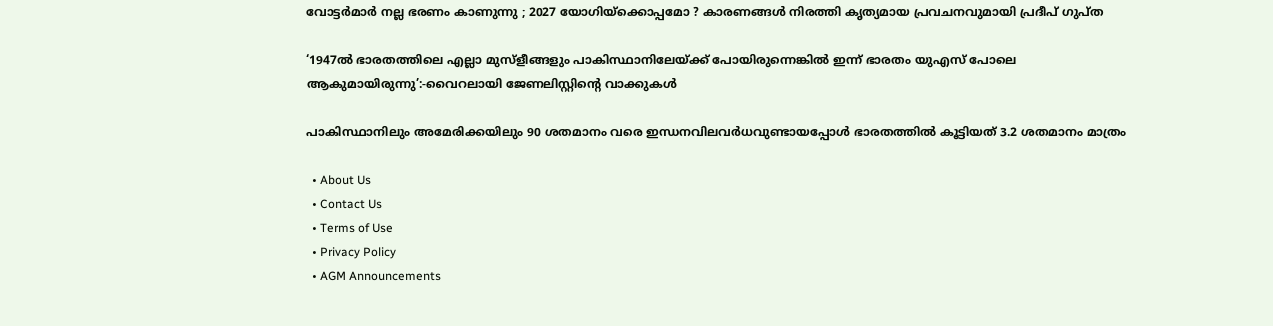വോട്ടർമാർ നല്ല ഭരണം കാണുന്നു ; 2027 യോഗിയ്‌ക്കൊപ്പമോ ? കാരണങ്ങൾ നിരത്തി കൃത്യമായ പ്രവചനവുമായി പ്രദീപ് ഗുപ്ത

‘1947ൽ ഭാരതത്തിലെ എല്ലാ മുസ്ളീങ്ങളും പാകിസ്ഥാനിലേയ്‌ക്ക് പോയിരുന്നെങ്കില്‍ ഇന്ന് ഭാരതം യുഎസ് പോലെ ആകുമായിരുന്നു’:-വൈറലായി ജേണലിസ്റ്റിന്റെ വാക്കുകള്‍

പാകിസ്ഥാനിലും അമേരിക്കയിലും 90 ശതമാനം വരെ ഇന്ധനവിലവര്‍ധവുണ്ടായപ്പോള്‍ ഭാരതത്തില്‍ കൂട്ടിയത് 3.2 ശതമാനം മാത്രം

  • About Us
  • Contact Us
  • Terms of Use
  • Privacy Policy
  • AGM Announcements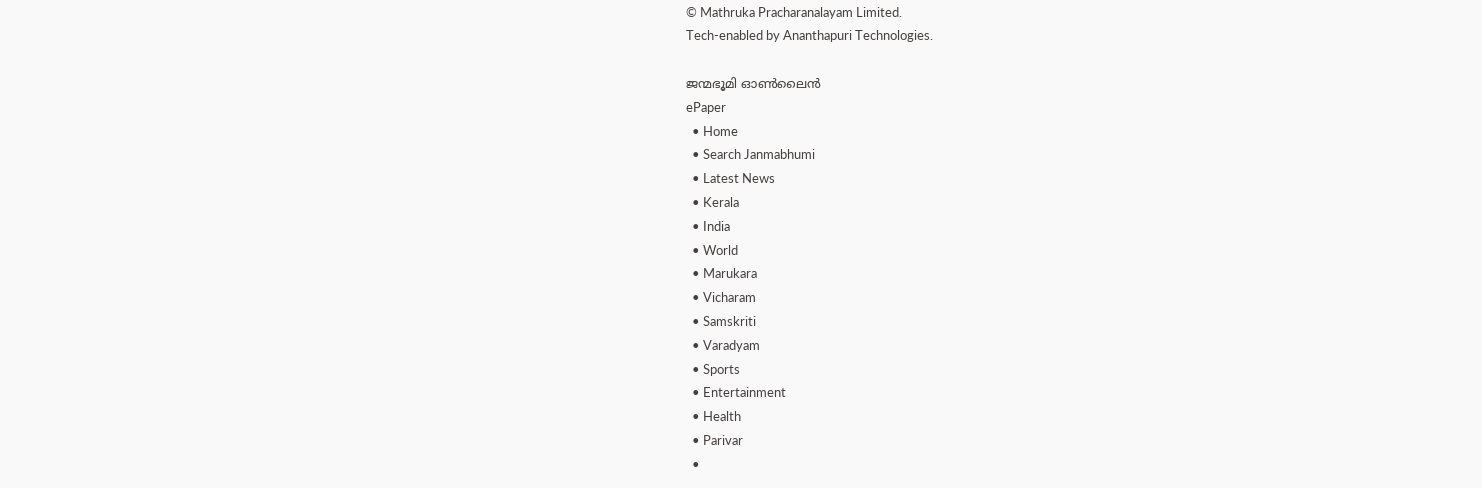© Mathruka Pracharanalayam Limited.
Tech-enabled by Ananthapuri Technologies.

ജന്മഭൂമി ഓണ്‍ലൈന്‍
ePaper
  • Home
  • Search Janmabhumi
  • Latest News
  • Kerala
  • India
  • World
  • Marukara
  • Vicharam
  • Samskriti
  • Varadyam
  • Sports
  • Entertainment
  • Health
  • Parivar
  •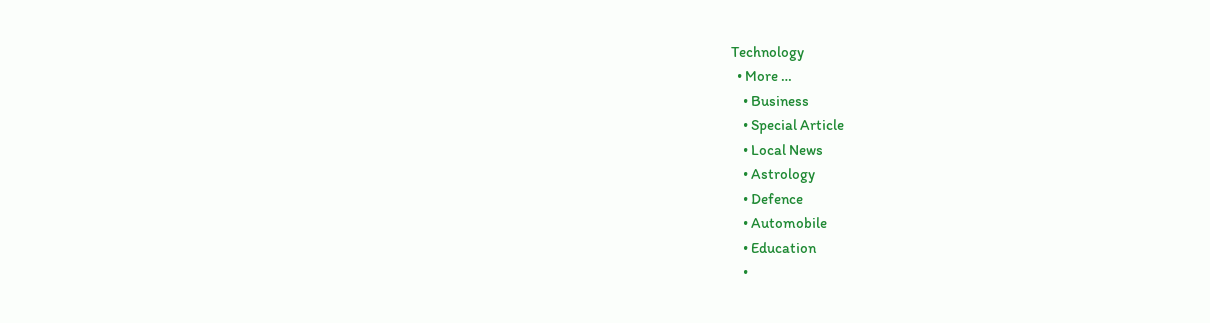Technology
  • More …
    • Business
    • Special Article
    • Local News
    • Astrology
    • Defence
    • Automobile
    • Education
    •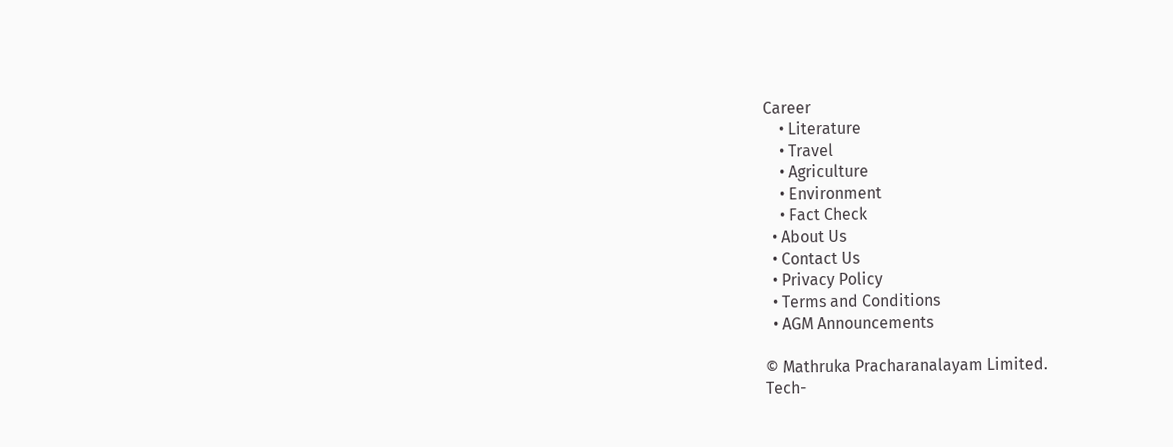Career
    • Literature
    • Travel
    • Agriculture
    • Environment
    • Fact Check
  • About Us
  • Contact Us
  • Privacy Policy
  • Terms and Conditions
  • AGM Announcements

© Mathruka Pracharanalayam Limited.
Tech-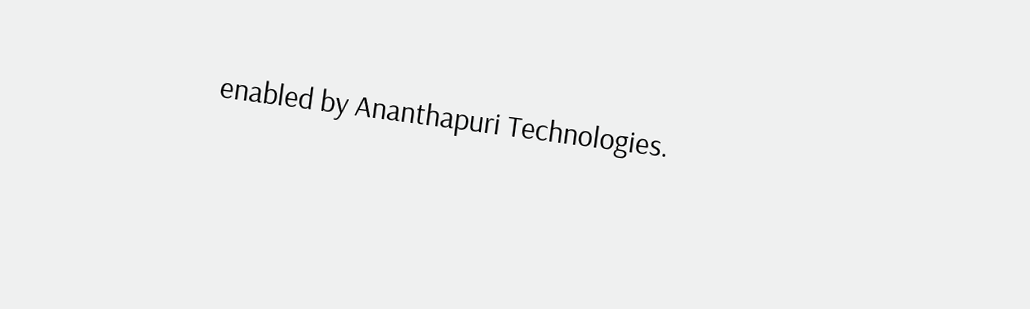enabled by Ananthapuri Technologies.